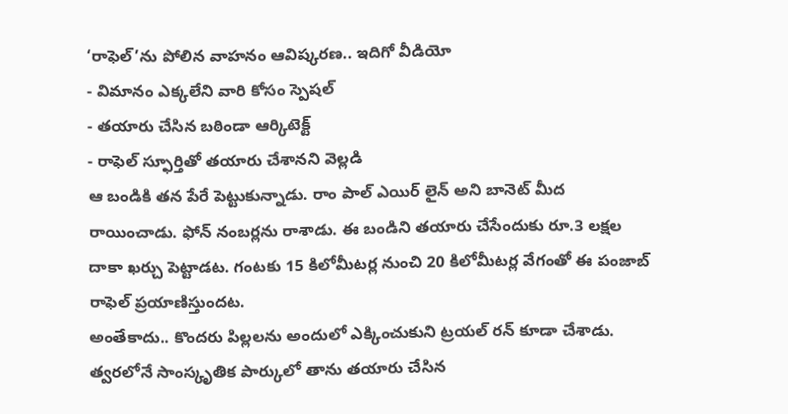‘రాఫెల్’ను పోలిన వాహనం ఆవిష్కరణ.. ఇదిగో వీడియో
- విమానం ఎక్కలేని వారి కోసం స్పెషల్
- తయారు చేసిన బఠిండా ఆర్కిటెక్ట్
- రాఫెల్ స్ఫూర్తితో తయారు చేశానని వెల్లడి
ఆ బండికి తన పేరే పెట్టుకున్నాడు. రాం పాల్ ఎయిర్ లైన్ అని బానెట్ మీద రాయించాడు. ఫోన్ నంబర్లను రాశాడు. ఈ బండిని తయారు చేసేందుకు రూ.3 లక్షల దాకా ఖర్చు పెట్టాడట. గంటకు 15 కిలోమీటర్ల నుంచి 20 కిలోమీటర్ల వేగంతో ఈ పంజాబ్ రాఫెల్ ప్రయాణిస్తుందట.
అంతేకాదు.. కొందరు పిల్లలను అందులో ఎక్కించుకుని ట్రయల్ రన్ కూడా చేశాడు. త్వరలోనే సాంస్కృతిక పార్కులో తాను తయారు చేసిన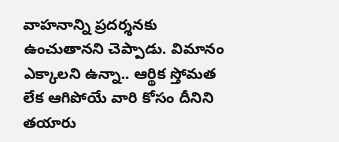వాహనాన్ని ప్రదర్శనకు ఉంచుతానని చెప్పాడు. విమానం ఎక్కాలని ఉన్నా.. ఆర్థిక స్తోమత లేక ఆగిపోయే వారి కోసం దీనిని తయారు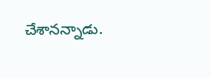చేశానన్నాడు.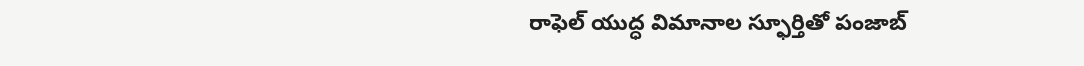రాఫెల్ యుద్ధ విమానాల స్ఫూర్తితో పంజాబ్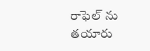రాఫెల్ ను తయారు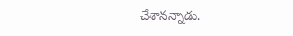చేశానన్నాడు.